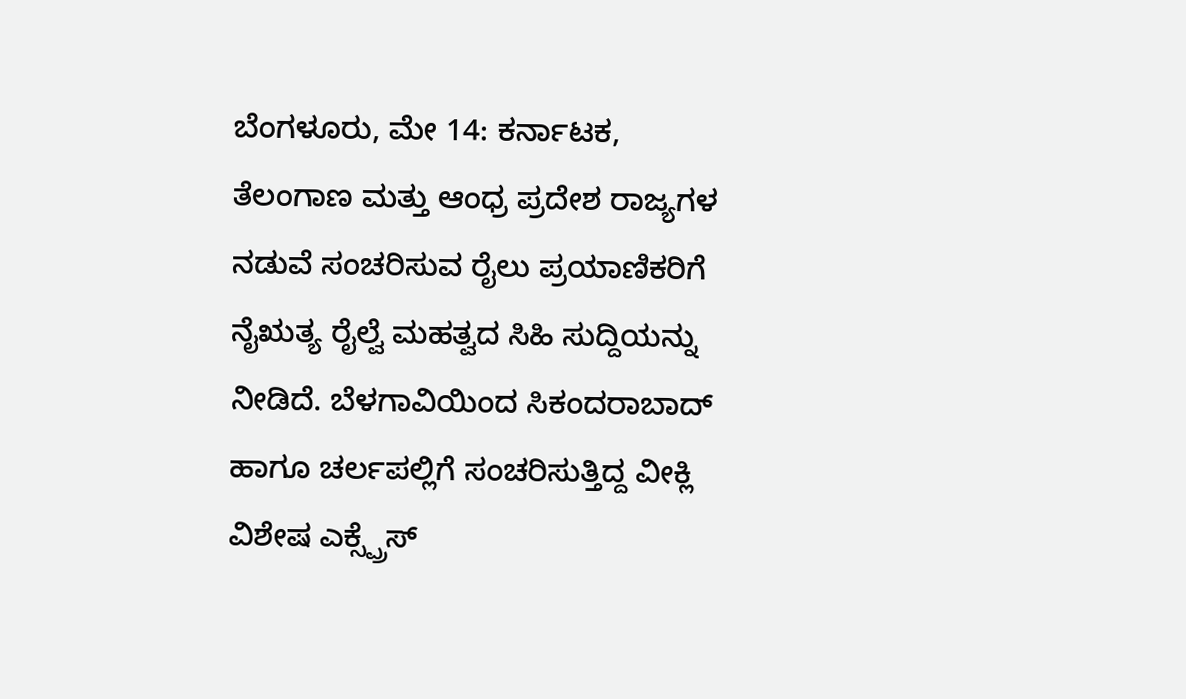ಬೆಂಗಳೂರು, ಮೇ 14: ಕರ್ನಾಟಕ, ತೆಲಂಗಾಣ ಮತ್ತು ಆಂಧ್ರ ಪ್ರದೇಶ ರಾಜ್ಯಗಳ ನಡುವೆ ಸಂಚರಿಸುವ ರೈಲು ಪ್ರಯಾಣಿಕರಿಗೆ ನೈಋತ್ಯ ರೈಲ್ವೆ ಮಹತ್ವದ ಸಿಹಿ ಸುದ್ದಿಯನ್ನು ನೀಡಿದೆ. ಬೆಳಗಾವಿಯಿಂದ ಸಿಕಂದರಾಬಾದ್ ಹಾಗೂ ಚರ್ಲಪಲ್ಲಿಗೆ ಸಂಚರಿಸುತ್ತಿದ್ದ ವೀಕ್ಲಿ ವಿಶೇಷ ಎಕ್ಸ್ಪ್ರೆಸ್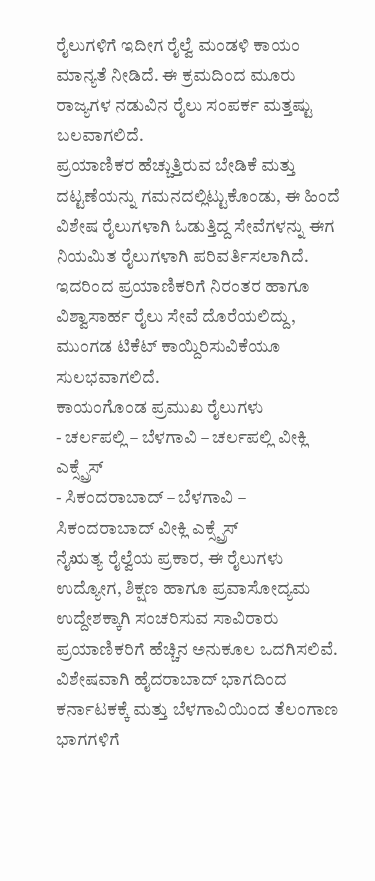ರೈಲುಗಳಿಗೆ ಇದೀಗ ರೈಲ್ವೆ ಮಂಡಳಿ ಕಾಯಂ ಮಾನ್ಯತೆ ನೀಡಿದೆ. ಈ ಕ್ರಮದಿಂದ ಮೂರು ರಾಜ್ಯಗಳ ನಡುವಿನ ರೈಲು ಸಂಪರ್ಕ ಮತ್ತಷ್ಟು ಬಲವಾಗಲಿದೆ.
ಪ್ರಯಾಣಿಕರ ಹೆಚ್ಚುತ್ತಿರುವ ಬೇಡಿಕೆ ಮತ್ತು ದಟ್ಟಣೆಯನ್ನು ಗಮನದಲ್ಲಿಟ್ಟುಕೊಂಡು, ಈ ಹಿಂದೆ ವಿಶೇಷ ರೈಲುಗಳಾಗಿ ಓಡುತ್ತಿದ್ದ ಸೇವೆಗಳನ್ನು ಈಗ ನಿಯಮಿತ ರೈಲುಗಳಾಗಿ ಪರಿವರ್ತಿಸಲಾಗಿದೆ. ಇದರಿಂದ ಪ್ರಯಾಣಿಕರಿಗೆ ನಿರಂತರ ಹಾಗೂ ವಿಶ್ವಾಸಾರ್ಹ ರೈಲು ಸೇವೆ ದೊರೆಯಲಿದ್ದು, ಮುಂಗಡ ಟಿಕೆಟ್ ಕಾಯ್ದಿರಿಸುವಿಕೆಯೂ ಸುಲಭವಾಗಲಿದೆ.
ಕಾಯಂಗೊಂಡ ಪ್ರಮುಖ ರೈಲುಗಳು
- ಚರ್ಲಪಲ್ಲಿ – ಬೆಳಗಾವಿ – ಚರ್ಲಪಲ್ಲಿ ವೀಕ್ಲಿ ಎಕ್ಸ್ಪ್ರೆಸ್
- ಸಿಕಂದರಾಬಾದ್ – ಬೆಳಗಾವಿ – ಸಿಕಂದರಾಬಾದ್ ವೀಕ್ಲಿ ಎಕ್ಸ್ಪ್ರೆಸ್
ನೈಋತ್ಯ ರೈಲ್ವೆಯ ಪ್ರಕಾರ, ಈ ರೈಲುಗಳು ಉದ್ಯೋಗ, ಶಿಕ್ಷಣ ಹಾಗೂ ಪ್ರವಾಸೋದ್ಯಮ ಉದ್ದೇಶಕ್ಕಾಗಿ ಸಂಚರಿಸುವ ಸಾವಿರಾರು ಪ್ರಯಾಣಿಕರಿಗೆ ಹೆಚ್ಚಿನ ಅನುಕೂಲ ಒದಗಿಸಲಿವೆ. ವಿಶೇಷವಾಗಿ ಹೈದರಾಬಾದ್ ಭಾಗದಿಂದ ಕರ್ನಾಟಕಕ್ಕೆ ಮತ್ತು ಬೆಳಗಾವಿಯಿಂದ ತೆಲಂಗಾಣ ಭಾಗಗಳಿಗೆ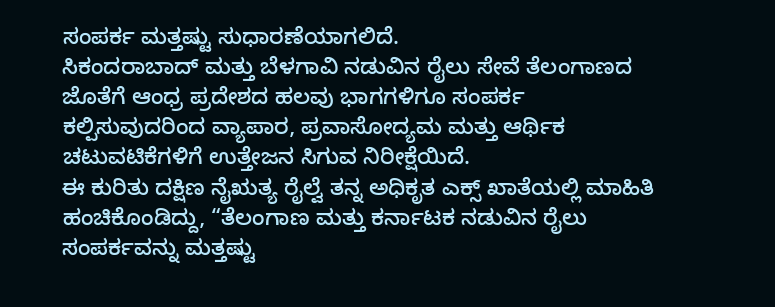ಸಂಪರ್ಕ ಮತ್ತಷ್ಟು ಸುಧಾರಣೆಯಾಗಲಿದೆ.
ಸಿಕಂದರಾಬಾದ್ ಮತ್ತು ಬೆಳಗಾವಿ ನಡುವಿನ ರೈಲು ಸೇವೆ ತೆಲಂಗಾಣದ ಜೊತೆಗೆ ಆಂಧ್ರ ಪ್ರದೇಶದ ಹಲವು ಭಾಗಗಳಿಗೂ ಸಂಪರ್ಕ ಕಲ್ಪಿಸುವುದರಿಂದ ವ್ಯಾಪಾರ, ಪ್ರವಾಸೋದ್ಯಮ ಮತ್ತು ಆರ್ಥಿಕ ಚಟುವಟಿಕೆಗಳಿಗೆ ಉತ್ತೇಜನ ಸಿಗುವ ನಿರೀಕ್ಷೆಯಿದೆ.
ಈ ಕುರಿತು ದಕ್ಷಿಣ ನೈಋತ್ಯ ರೈಲ್ವೆ ತನ್ನ ಅಧಿಕೃತ ಎಕ್ಸ್ ಖಾತೆಯಲ್ಲಿ ಮಾಹಿತಿ ಹಂಚಿಕೊಂಡಿದ್ದು, “ತೆಲಂಗಾಣ ಮತ್ತು ಕರ್ನಾಟಕ ನಡುವಿನ ರೈಲು ಸಂಪರ್ಕವನ್ನು ಮತ್ತಷ್ಟು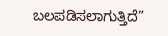ಬಲಪಡಿಸಲಾಗುತ್ತಿದೆ”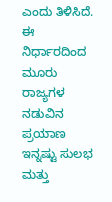ಎಂದು ತಿಳಿಸಿದೆ.
ಈ ನಿರ್ಧಾರದಿಂದ ಮೂರು ರಾಜ್ಯಗಳ ನಡುವಿನ ಪ್ರಯಾಣ ಇನ್ನಷ್ಟು ಸುಲಭ ಮತ್ತು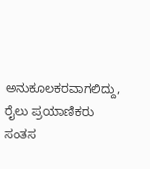ಅನುಕೂಲಕರವಾಗಲಿದ್ದು, ರೈಲು ಪ್ರಯಾಣಿಕರು ಸಂತಸ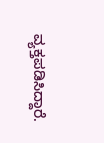ವ್ಯಕ್ತಪಡಿಸಿದ್ದಾರೆ.